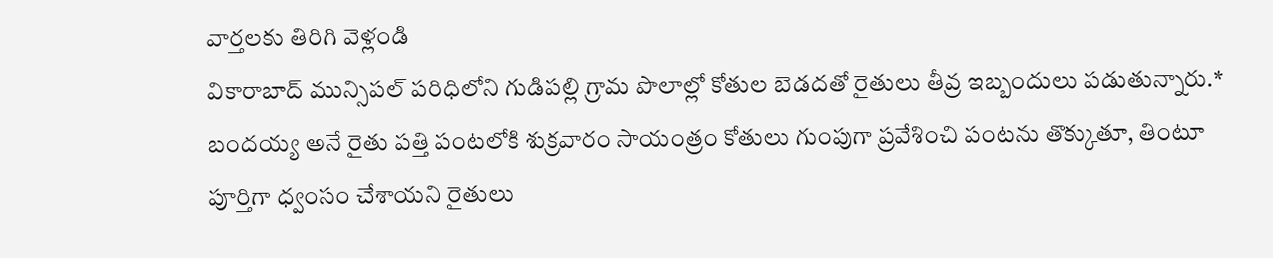వార్తలకు తిరిగి వెళ్లండి
వికారాబాద్ మున్సిపల్ పరిధిలోని గుడిపల్లి గ్రామ పొలాల్లో కోతుల బెడదతో రైతులు తీవ్ర ఇబ్బందులు పడుతున్నారు.* బందయ్య అనే రైతు పత్తి పంటలోకి శుక్రవారం సాయంత్రం కోతులు గుంపుగా ప్రవేశించి పంటను తొక్కుతూ, తింటూ పూర్తిగా ధ్వంసం చేశాయని రైతులు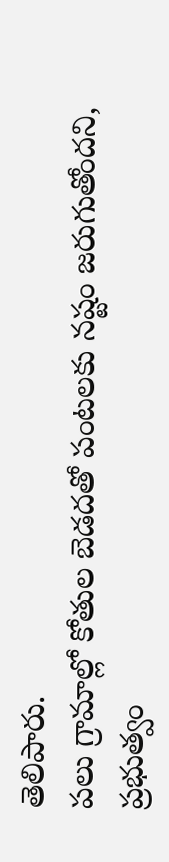తెలిపారు.
పలు గ్రామాల్లో కోతుల బెడదతో పంటలకు నష్టం జరుగుతోందని, ప్రభుత్వం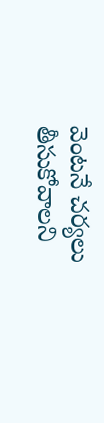వెంటనే చర్యలు తీసుకోవాలని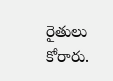రైతులు కోరారు.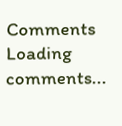Comments
Loading comments...